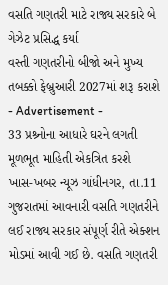વસતિ ગણતરી માટે રાજ્ય સરકારે બે ગેઝેટ પ્રસિદ્ધ કર્યા
વસ્તી ગણતરીનો બીજો અને મુખ્ય તબક્કો ફેબ્રુઆરી 2027માં શરૂ કરાશે
- Advertisement -
33 પ્રશ્ર્નોના આધારે ઘરને લગતી મૂળભૂત માહિતી એકત્રિત કરશે
ખાસ-ખબર ન્યૂઝ ગાંધીનગર, તા.11
ગુજરાતમાં આવનારી વસતિ ગણતરીને લઈ રાજ્ય સરકાર સંપૂર્ણ રીતે એક્શન મોડમાં આવી ગઈ છે. વસતિ ગણતરી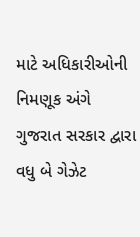માટે અધિકારીઓની નિમણૂક અંગે ગુજરાત સરકાર દ્વારા વધુ બે ગેઝેટ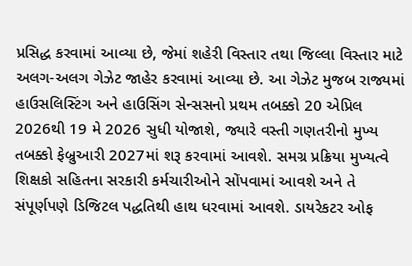પ્રસિદ્ધ કરવામાં આવ્યા છે, જેમાં શહેરી વિસ્તાર તથા જિલ્લા વિસ્તાર માટે અલગ-અલગ ગેઝેટ જાહેર કરવામાં આવ્યા છે. આ ગેઝેટ મુજબ રાજ્યમાં હાઉસલિસ્ટિંગ અને હાઉસિંગ સેન્સસનો પ્રથમ તબક્કો 20 એપ્રિલ 2026થી 19 મે 2026 સુધી યોજાશે, જ્યારે વસ્તી ગણતરીનો મુખ્ય તબક્કો ફેબ્રુઆરી 2027માં શરૂ કરવામાં આવશે. સમગ્ર પ્રક્રિયા મુખ્યત્વે શિક્ષકો સહિતના સરકારી કર્મચારીઓને સોંપવામાં આવશે અને તે સંપૂર્ણપણે ડિજિટલ પદ્ધતિથી હાથ ધરવામાં આવશે. ડાયરેકટર ઓફ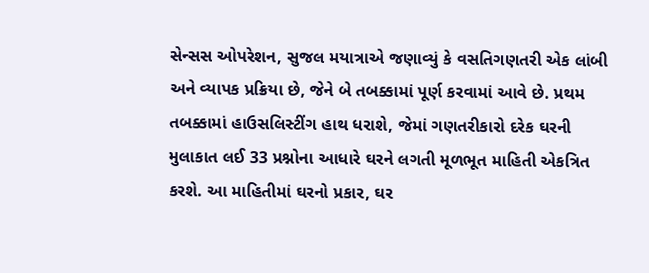સેન્સસ ઓપરેશન, સુજલ મયાત્રાએ જણાવ્યું કે વસતિગણતરી એક લાંબી અને વ્યાપક પ્રક્રિયા છે, જેને બે તબક્કામાં પૂર્ણ કરવામાં આવે છે. પ્રથમ તબક્કામાં હાઉસલિસ્ટીંગ હાથ ધરાશે, જેમાં ગણતરીકારો દરેક ઘરની મુલાકાત લઈ 33 પ્રશ્નોના આધારે ઘરને લગતી મૂળભૂત માહિતી એકત્રિત કરશે. આ માહિતીમાં ઘરનો પ્રકાર, ઘર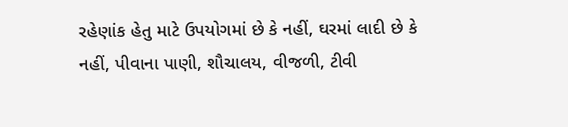રહેણાંક હેતુ માટે ઉપયોગમાં છે કે નહીં, ઘરમાં લાદી છે કે નહીં, પીવાના પાણી, શૌચાલય, વીજળી, ટીવી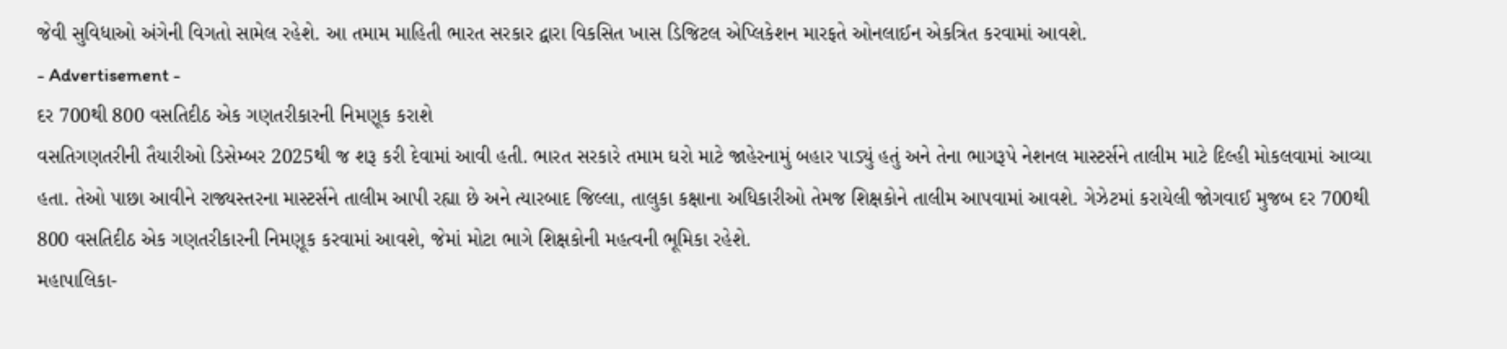જેવી સુવિધાઓ અંગેની વિગતો સામેલ રહેશે. આ તમામ માહિતી ભારત સરકાર દ્વારા વિકસિત ખાસ ડિજિટલ એપ્લિકેશન મારફતે ઓનલાઈન એકત્રિત કરવામાં આવશે.
- Advertisement -
દર 700થી 800 વસતિદીઠ એક ગણતરીકારની નિમણૂક કરાશે
વસતિગણતરીની તૈયારીઓ ડિસેમ્બર 2025થી જ શરૂ કરી દેવામાં આવી હતી. ભારત સરકારે તમામ ઘરો માટે જાહેરનામું બહાર પાડ્યું હતું અને તેના ભાગરૂપે નેશનલ માસ્ટર્સને તાલીમ માટે દિલ્હી મોકલવામાં આવ્યા હતા. તેઓ પાછા આવીને રાજ્યસ્તરના માસ્ટર્સને તાલીમ આપી રહ્યા છે અને ત્યારબાદ જિલ્લા, તાલુકા કક્ષાના અધિકારીઓ તેમજ શિક્ષકોને તાલીમ આપવામાં આવશે. ગેઝેટમાં કરાયેલી જોગવાઈ મુજબ દર 700થી 800 વસતિદીઠ એક ગણતરીકારની નિમણૂક કરવામાં આવશે, જેમાં મોટા ભાગે શિક્ષકોની મહત્વની ભૂમિકા રહેશે.
મહાપાલિકા-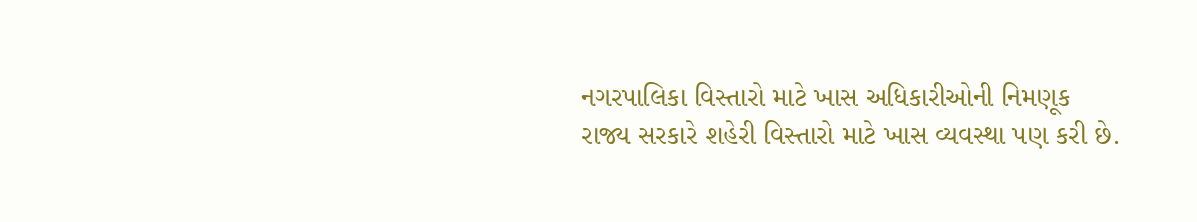નગરપાલિકા વિસ્તારો માટે ખાસ અધિકારીઓની નિમણૂક
રાજ્ય સરકારે શહેરી વિસ્તારો માટે ખાસ વ્યવસ્થા પણ કરી છે.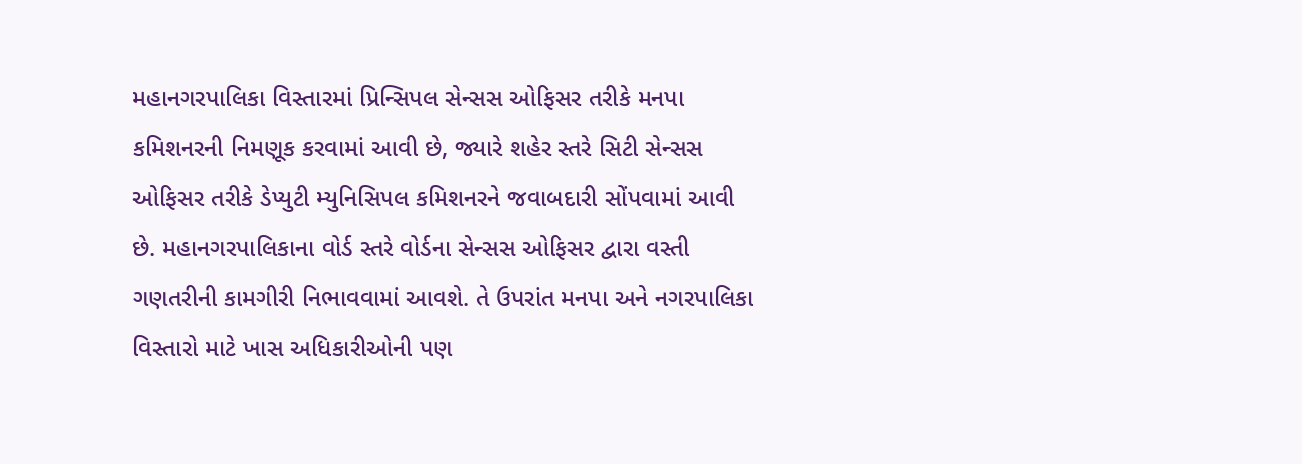મહાનગરપાલિકા વિસ્તારમાં પ્રિન્સિપલ સેન્સસ ઓફિસર તરીકે મનપા કમિશનરની નિમણૂક કરવામાં આવી છે, જ્યારે શહેર સ્તરે સિટી સેન્સસ ઓફિસર તરીકે ડેપ્યુટી મ્યુનિસિપલ કમિશનરને જવાબદારી સોંપવામાં આવી છે. મહાનગરપાલિકાના વોર્ડ સ્તરે વોર્ડના સેન્સસ ઓફિસર દ્વારા વસ્તી ગણતરીની કામગીરી નિભાવવામાં આવશે. તે ઉપરાંત મનપા અને નગરપાલિકા વિસ્તારો માટે ખાસ અધિકારીઓની પણ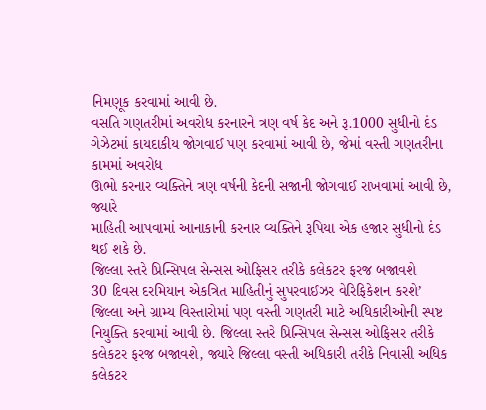નિમણૂક કરવામાં આવી છે.
વસતિ ગણતરીમાં અવરોધ કરનારને ત્રણ વર્ષ કેદ અને રૂ.1000 સુધીનો દંડ
ગેઝેટમાં કાયદાકીય જોગવાઈ પણ કરવામાં આવી છે, જેમાં વસ્તી ગણતરીના કામમાં અવરોધ
ઊભો કરનાર વ્યક્તિને ત્રણ વર્ષની કેદની સજાની જોગવાઈ રાખવામાં આવી છે, જ્યારે
માહિતી આપવામાં આનાકાની કરનાર વ્યક્તિને રૂપિયા એક હજાર સુધીનો દંડ થઈ શકે છે.
જિલ્લા સ્તરે પ્રિન્સિપલ સેન્સસ ઓફિસર તરીકે કલેકટર ફરજ બજાવશે
30 દિવસ દરમિયાન એકત્રિત માહિતીનું સુપરવાઈઝર વેરિફિકેશન કરશે’
જિલ્લા અને ગ્રામ્ય વિસ્તારોમાં પણ વસ્તી ગણતરી માટે અધિકારીઓની સ્પષ્ટ નિયુક્તિ કરવામાં આવી છે. જિલ્લા સ્તરે પ્રિન્સિપલ સેન્સસ ઓફિસર તરીકે કલેકટર ફરજ બજાવશે, જ્યારે જિલ્લા વસ્તી અધિકારી તરીકે નિવાસી અધિક કલેકટર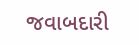જવાબદારી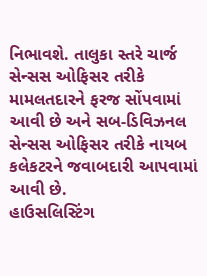નિભાવશે. તાલુકા સ્તરે ચાર્જ સેન્સસ ઓફિસર તરીકે મામલતદારને ફરજ સોંપવામાં આવી છે અને સબ-ડિવિઝનલ સેન્સસ ઓફિસર તરીકે નાયબ કલેકટરને જવાબદારી આપવામાં આવી છે.
હાઉસલિસ્ટિંગ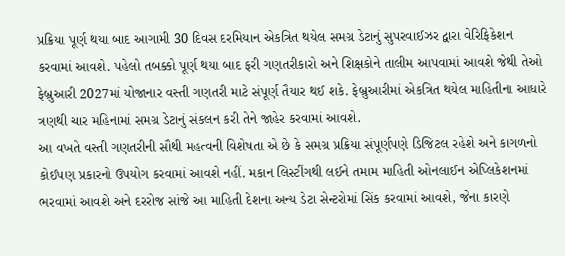પ્રક્રિયા પૂર્ણ થયા બાદ આગામી 30 દિવસ દરમિયાન એકત્રિત થયેલ સમગ્ર ડેટાનું સુપરવાઈઝર દ્વારા વેરિફિકેશન કરવામાં આવશે. પહેલો તબક્કો પૂર્ણ થયા બાદ ફરી ગણતરીકારો અને શિક્ષકોને તાલીમ આપવામાં આવશે જેથી તેઓ ફેબ્રુઆરી 2027માં યોજાનાર વસ્તી ગણતરી માટે સંપૂર્ણ તૈયાર થઈ શકે. ફેબ્રુઆરીમાં એકત્રિત થયેલ માહિતીના આધારે ત્રણથી ચાર મહિનામાં સમગ્ર ડેટાનું સંકલન કરી તેને જાહેર કરવામાં આવશે.
આ વખતે વસ્તી ગણતરીની સૌથી મહત્વની વિશેષતા એ છે કે સમગ્ર પ્રક્રિયા સંપૂર્ણપણે ડિજિટલ રહેશે અને કાગળનો કોઈપણ પ્રકારનો ઉપયોગ કરવામાં આવશે નહીં. મકાન લિસ્ટીંગથી લઈને તમામ માહિતી ઓનલાઈન એપ્લિકેશનમાં ભરવામાં આવશે અને દરરોજ સાંજે આ માહિતી દેશના અન્ય ડેટા સેન્ટરોમાં સિંક કરવામાં આવશે, જેના કારણે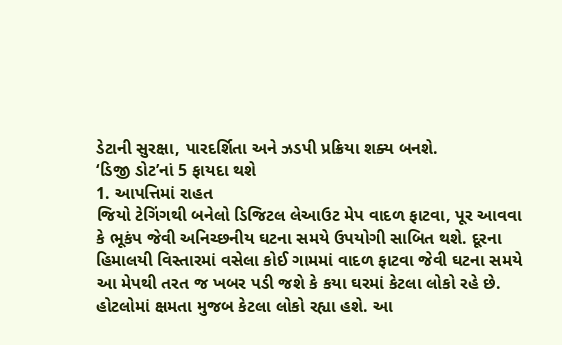ડેટાની સુરક્ષા, પારદર્શિતા અને ઝડપી પ્રક્રિયા શક્ય બનશે.
‘ડિજી ડોટ’નાં 5 ફાયદા થશે
1. આપત્તિમાં રાહત
જિયો ટેગિંગથી બનેલો ડિજિટલ લેઆઉટ મેપ વાદળ ફાટવા, પૂર આવવા કે ભૂકંપ જેવી અનિચ્છનીય ઘટના સમયે ઉપયોગી સાબિત થશે. દૂરના હિમાલયી વિસ્તારમાં વસેલા કોઈ ગામમાં વાદળ ફાટવા જેવી ઘટના સમયે આ મેપથી તરત જ ખબર પડી જશે કે કયા ઘરમાં કેટલા લોકો રહે છે. હોટલોમાં ક્ષમતા મુજબ કેટલા લોકો રહ્યા હશે. આ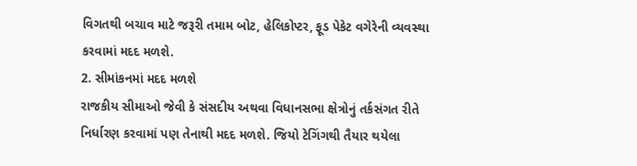વિગતથી બચાવ માટે જરૂરી તમામ બોટ, હેલિકોપ્ટર, ફૂડ પેકેટ વગેરેની વ્યવસ્થા કરવામાં મદદ મળશે.
2. સીમાંકનમાં મદદ મળશે
રાજકીય સીમાઓ જેવી કે સંસદીય અથવા વિધાનસભા ક્ષેત્રોનું તર્કસંગત રીતે નિર્ધારણ કરવામાં પણ તેનાથી મદદ મળશે. જિયો ટેગિંગથી તૈયાર થયેલા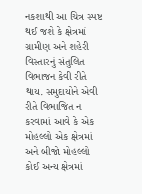નકશાથી આ ચિત્ર સ્પષ્ટ થઈ જશે કે ક્ષેત્રમાં ગ્રામીણ અને શહેરી વિસ્તારનું સંતુલિત વિભાજન કેવી રીતે થાય. સમુદાયોને એવી રીતે વિભાજિત ન કરવામાં આવે કે એક મોહલ્લો એક ક્ષેત્રમાં અને બીજો મોહલ્લો કોઈ અન્ય ક્ષેત્રમાં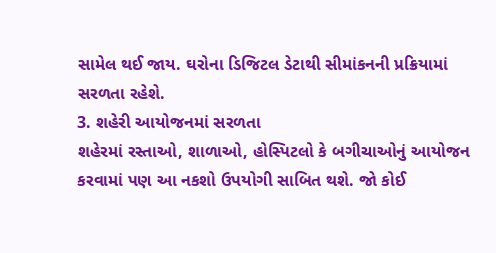સામેલ થઈ જાય. ઘરોના ડિજિટલ ડેટાથી સીમાંકનની પ્રક્રિયામાં સરળતા રહેશે.
3. શહેરી આયોજનમાં સરળતા
શહેરમાં રસ્તાઓ, શાળાઓ, હોસ્પિટલો કે બગીચાઓનું આયોજન કરવામાં પણ આ નકશો ઉપયોગી સાબિત થશે. જો કોઈ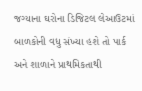જગ્યાના ઘરોના ડિજિટલ લેઆઉટમાં બાળકોની વધુ સંખ્યા હશે તો પાર્ક અને શાળાને પ્રાથમિકતાથી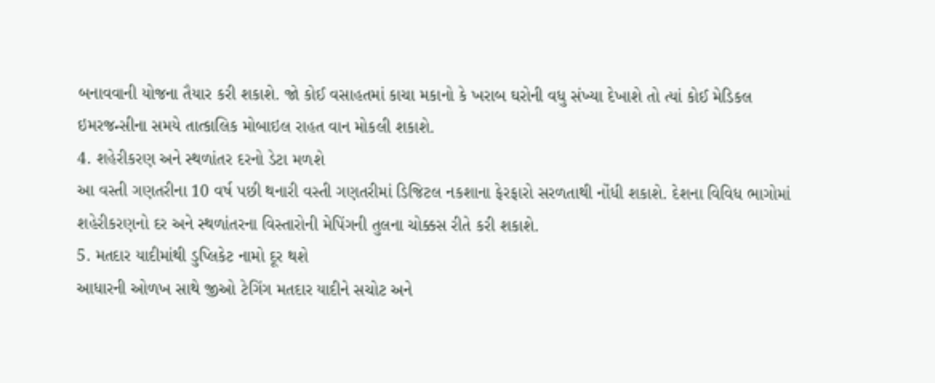બનાવવાની યોજના તૈયાર કરી શકાશે. જો કોઈ વસાહતમાં કાચા મકાનો કે ખરાબ ઘરોની વધુ સંખ્યા દેખાશે તો ત્યાં કોઈ મેડિકલ ઇમરજન્સીના સમયે તાત્કાલિક મોબાઇલ રાહત વાન મોકલી શકાશે.
4. શહેરીકરણ અને સ્થળાંતર દરનો ડેટા મળશે
આ વસ્તી ગણતરીના 10 વર્ષ પછી થનારી વસ્તી ગણતરીમાં ડિજિટલ નકશાના ફેરફારો સરળતાથી નોંધી શકાશે. દેશના વિવિધ ભાગોમાં શહેરીકરણનો દર અને સ્થળાંતરના વિસ્તારોની મેપિંગની તુલના ચોક્કસ રીતે કરી શકાશે.
5. મતદાર યાદીમાંથી ડુપ્લિકેટ નામો દૂર થશે
આધારની ઓળખ સાથે જીઓ ટેગિંગ મતદાર યાદીને સચોટ અને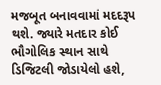મજબૂત બનાવવામાં મદદરૂપ થશે. જ્યારે મતદાર કોઈ ભૌગોલિક સ્થાન સાથે ડિજિટલી જોડાયેલો હશે,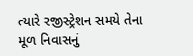ત્યારે રજીસ્ટ્રેશન સમયે તેના મૂળ નિવાસનું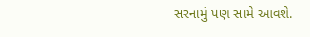સરનામું પણ સામે આવશે.